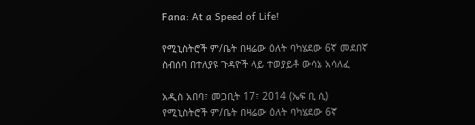Fana: At a Speed of Life!

የሚኒስትሮች ም/ቤት በዛሬው ዕለት ባካሄደው 6ኛ መደበኛ ስብሰባ በተለያዩ ጉዳዮች ላይ ተወያይቶ ውሳኔ አሳለፈ

አዲስ አበባ፣ መጋቢት 17፣ 2014 (ኤፍ ቢ ሲ) የሚኒስትሮች ም/ቤት በዛሬው ዕለት ባካሄደው 6ኛ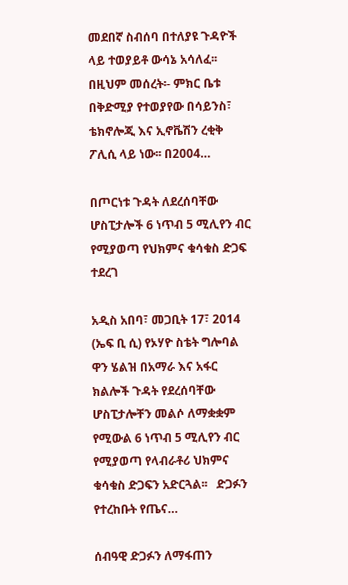መደበኛ ስብሰባ በተለያዩ ጉዳዮች ላይ ተወያይቶ ውሳኔ አሳለፈ፡፡ በዚህም መሰረት፡- ምክር ቤቱ በቅድሚያ የተወያየው በሳይንስ፣ ቴክኖሎጂ እና ኢኖቬሽን ረቂቅ ፖሊሲ ላይ ነው፡፡ በ2004…

በጦርነቱ ጉዳት ለደረሰባቸው ሆስፒታሎች 6 ነጥብ 5 ሚሊየን ብር የሚያወጣ የህክምና ቁሳቁስ ድጋፍ ተደረገ

አዲስ አበባ፣ መጋቢት 17፣ 2014 (ኤፍ ቢ ሲ) የኦሃዮ ስቴት ግሎባል ዋን ሄልዝ በአማራ እና አፋር ክልሎች ጉዳት የደረሰባቸው ሆስፒታሎቸን መልሶ ለማቋቋም የሚውል 6 ነጥብ 5 ሚሊየን ብር የሚያወጣ የላብራቶሪ ህክምና ቁሳቁስ ድጋፍን አድርጓል፡፡   ድጋፉን የተረከቡት የጤና…

ሰብዓዊ ድጋፉን ለማፋጠን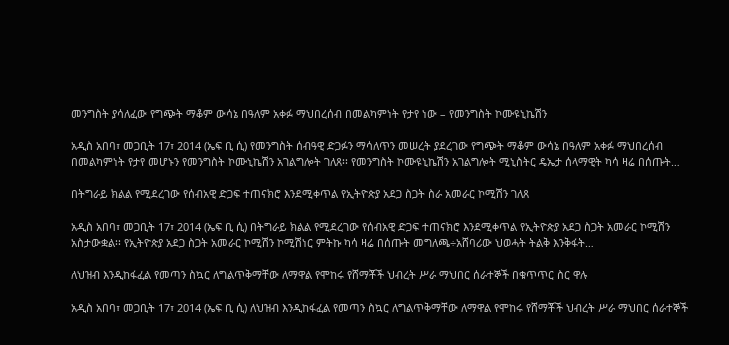መንግስት ያሳለፈው የግጭት ማቆም ውሳኔ በዓለም አቀፉ ማህበረሰብ በመልካምነት የታየ ነው – የመንግስት ኮሙዩኒኬሽን

አዲስ አበባ፣ መጋቢት 17፣ 2014 (ኤፍ ቢ ሲ) የመንግስት ሰብዓዊ ድጋፉን ማሳለጥን መሠረት ያደረገው የግጭት ማቆም ውሳኔ በዓለም አቀፉ ማህበረሰብ በመልካምነት የታየ መሆኑን የመንግስት ኮሙኒኬሽን አገልግሎት ገለጸ፡፡ የመንግስት ኮሙዩኒኬሽን አገልግሎት ሚኒስትር ዴኤታ ሰላማዊት ካሳ ዛሬ በሰጡት…

በትግራይ ክልል የሚደረገው የሰብአዊ ድጋፍ ተጠናክሮ እንደሚቀጥል የኢትዮጵያ አደጋ ስጋት ስራ አመራር ኮሚሽን ገለጸ

አዲስ አበባ፣ መጋቢት 17፣ 2014 (ኤፍ ቢ ሲ) በትግራይ ክልል የሚደረገው የሰብአዊ ድጋፍ ተጠናክሮ እንደሚቀጥል የኢትዮጵያ አደጋ ስጋት አመራር ኮሚሽን አስታውቋል፡፡ የኢትዮጵያ አደጋ ስጋት አመራር ኮሚሽን ኮሚሽነር ምትኩ ካሳ ዛሬ በሰጡት መግለጫ÷አሸባሪው ህወሓት ትልቅ እንቅፋት…

ለህዝብ እንዲከፋፈል የመጣን ስኳር ለግልጥቅማቸው ለማዋል የሞከሩ የሸማቾች ህብረት ሥራ ማህበር ሰራተኞች በቁጥጥር ስር ዋሉ

አዲስ አበባ፣ መጋቢት 17፣ 2014 (ኤፍ ቢ ሲ) ለህዝብ እንዲከፋፈል የመጣን ስኳር ለግልጥቅማቸው ለማዋል የሞከሩ የሸማቾች ህብረት ሥራ ማህበር ሰራተኞች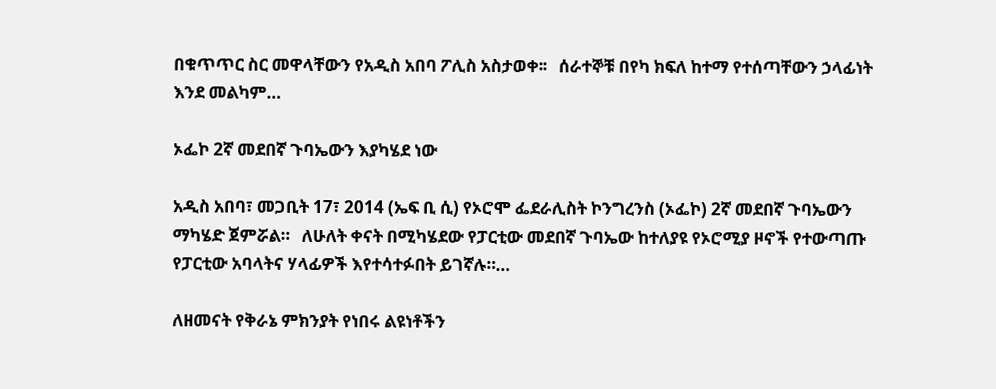በቁጥጥር ስር መዋላቸውን የአዲስ አበባ ፖሊስ አስታወቀ፡፡   ሰራተኞቹ በየካ ክፍለ ከተማ የተሰጣቸውን ኃላፊነት እንደ መልካም…

ኦፌኮ 2ኛ መደበኛ ጉባኤውን እያካሄደ ነው

አዲስ አበባ፣ መጋቢት 17፣ 2014 (ኤፍ ቢ ሲ) የኦሮሞ ፌደራሊስት ኮንግረንስ (ኦፌኮ) 2ኛ መደበኛ ጉባኤውን ማካሄድ ጀምሯል።   ለሁለት ቀናት በሚካሄደው የፓርቲው መደበኛ ጉባኤው ከተለያዩ የኦሮሚያ ዞኖች የተውጣጡ የፓርቲው አባላትና ሃላፊዎች እየተሳተፉበት ይገኛሉ።…

ለዘመናት የቅራኔ ምክንያት የነበሩ ልዩነቶችን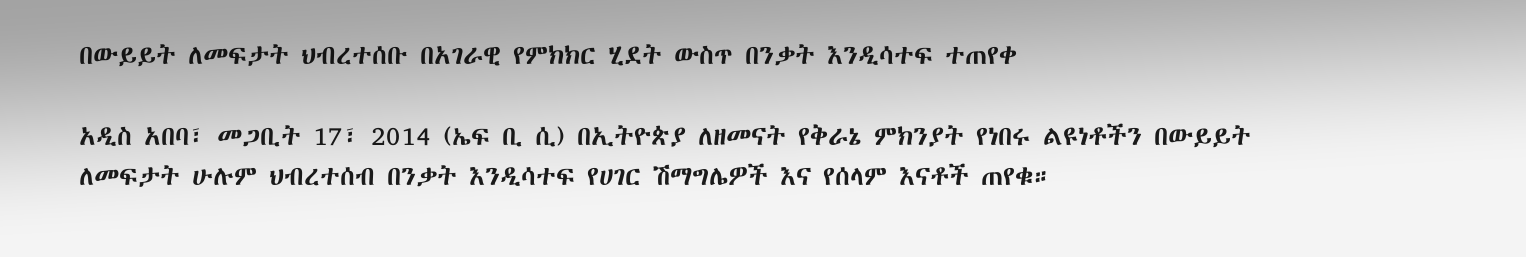በውይይት ለመፍታት ህብረተሰቡ በአገራዊ የምክክር ሂደት ውስጥ በንቃት እንዲሳተፍ ተጠየቀ

አዲስ አበባ፣ መጋቢት 17፣ 2014 (ኤፍ ቢ ሲ) በኢትዮጵያ ለዘመናት የቅራኔ ምክንያት የነበሩ ልዩነቶችን በውይይት ለመፍታት ሁሉም ህብረተሰብ በንቃት እንዲሳተፍ የሀገር ሽማግሌዎች እና የሰላም እናቶች ጠየቁ።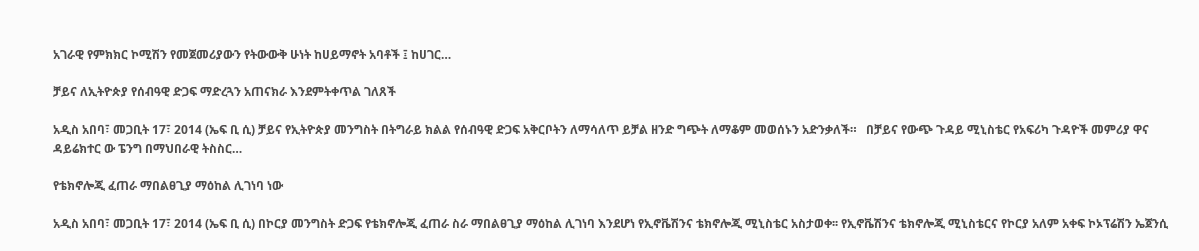አገራዊ የምክክር ኮሚሽን የመጀመሪያውን የትውውቅ ሁነት ከሀይማኖት አባቶች ፤ ከሀገር…

ቻይና ለኢትዮጵያ የሰብዓዊ ድጋፍ ማድረጓን አጠናክራ እንደምትቀጥል ገለጸች

አዲስ አበባ፣ መጋቢት 17፣ 2014 (ኤፍ ቢ ሲ) ቻይና የኢትዮጵያ መንግስት በትግራይ ክልል የሰብዓዊ ድጋፍ አቅርቦትን ለማሳለጥ ይቻል ዘንድ ግጭት ለማቆም መወሰኑን አድንቃለች።   በቻይና የውጭ ጉዳይ ሚኒስቴር የአፍሪካ ጉዳዮች መምሪያ ዋና ዳይሬክተር ው ፔንግ በማህበራዊ ትስስር…

የቴክኖሎጂ ፈጠራ ማበልፀጊያ ማዕከል ሊገነባ ነው

አዲስ አበባ፣ መጋቢት 17፣ 2014 (ኤፍ ቢ ሲ) በኮርያ መንግስት ድጋፍ የቴክኖሎጂ ፈጠራ ስራ ማበልፀጊያ ማዕከል ሊገነባ እንደሆነ የኢኖቬሽንና ቴክኖሎጂ ሚኒስቴር አስታወቀ፡፡ የኢኖቬሽንና ቴክኖሎጂ ሚኒስቴርና የኮርያ አለም አቀፍ ኮኦፕሬሽን ኤጀንሲ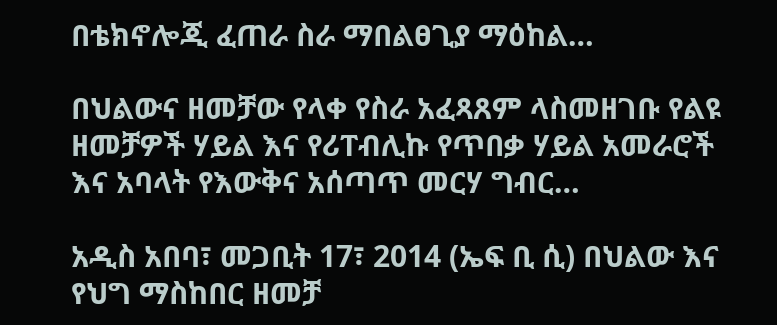በቴክኖሎጂ ፈጠራ ስራ ማበልፀጊያ ማዕከል…

በህልውና ዘመቻው የላቀ የስራ አፈጻጸም ላስመዘገቡ የልዩ ዘመቻዎች ሃይል እና የሪፐብሊኩ የጥበቃ ሃይል አመራሮች እና አባላት የእውቅና አሰጣጥ መርሃ ግብር…

አዲስ አበባ፣ መጋቢት 17፣ 2014 (ኤፍ ቢ ሲ) በህልው እና የህግ ማስከበር ዘመቻ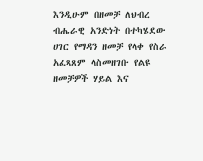እንዲሁም በዘመቻ ለህብረ ብሔራዊ አንድነት በተካሄደው ሀገር የማዳን ዘመቻ የላቀ የስራ አፈጻጸም ላስመዘገቡ የልዩ ዘመቻዎች ሃይል እና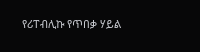የሪፐብሊኩ የጥበቃ ሃይል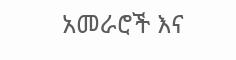አመራሮች እና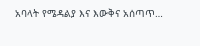አባላት የሜዳልያ እና እውቅና አሰጣጥ…